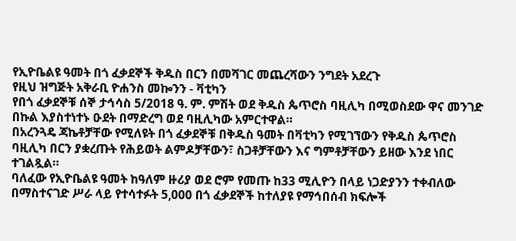የኢዮቤልዩ ዓመት በጎ ፈቃደኞች ቅዱስ በርን በመሻገር መጨረሻውን ንግደት አደረጉ
የዚህ ዝግጅት አቅራቢ ዮሐንስ መኰንን - ቫቲካን
የበጎ ፈቃደኞቹ ሰኞ ታኅሳስ 5/2018 ዓ. ም. ምሽት ወደ ቅዱስ ጴጥሮስ ባዚሊካ በሚወስደው ዋና መንገድ በኩል እያስተነተኑ ዑደት በማድረግ ወደ ባዚሊካው አምርተዋል።
በአረንጓዴ ጃኬቶቻቸው የሚለዩት በጎ ፈቃደኞቹ በቅዱስ ዓመት በቫቲካን የሚገኘውን የቅዱስ ጴጥሮስ ባዚሊካ በርን ያቋረጡት የሕይወት ልምዶቻቸውን፣ ስጋቶቻቸውን እና ግምቶቻቸውን ይዘው እንደ ነበር ተገልጿል።
ባለፈው የኢዮቤልዩ ዓመት ከዓለም ዙሪያ ወደ ሮም የመጡ ከ33 ሚሊዮን በላይ ነጋድያንን ተቀብለው በማስተናገድ ሥራ ላይ የተሳተፉት 5,000 በጎ ፈቃደኞች ከተለያዩ የማኅበሰብ ክፍሎች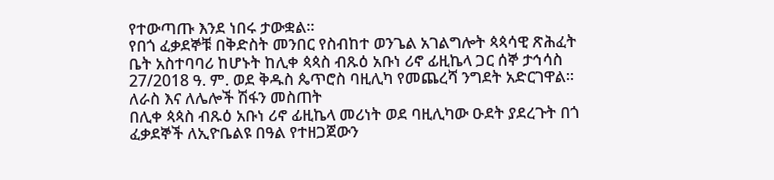የተውጣጡ እንደ ነበሩ ታውቋል።
የበጎ ፈቃደኞቹ በቅድስት መንበር የስብከተ ወንጌል አገልግሎት ጳጳሳዊ ጽሕፈት ቤት አስተባባሪ ከሆኑት ከሊቀ ጳጳስ ብጹዕ አቡነ ሪኖ ፊዚኬላ ጋር ሰኞ ታኅሳስ 27/2018 ዓ. ም. ወደ ቅዱስ ጴጥሮስ ባዚሊካ የመጨረሻ ንግደት አድርገዋል።
ለራስ እና ለሌሎች ሽፋን መስጠት
በሊቀ ጳጳስ ብጹዕ አቡነ ሪኖ ፊዚኬላ መሪነት ወደ ባዚሊካው ዑደት ያደረጉት በጎ ፈቃደኞች ለኢዮቤልዩ በዓል የተዘጋጀውን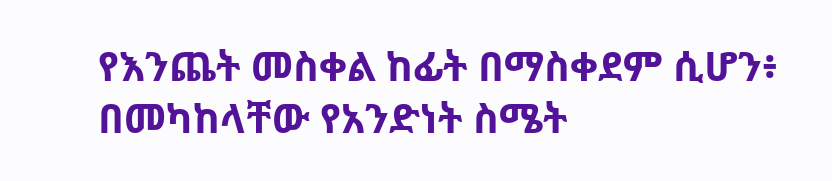የእንጨት መስቀል ከፊት በማስቀደም ሲሆን፥ በመካከላቸው የአንድነት ስሜት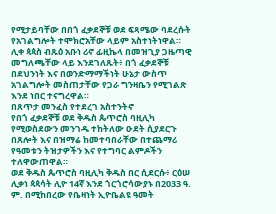የሚታይባቸው በበጎ ፈቃደኞቹ ወደ ፍጻሜው ባደረሱት የአገልግሎት ተሞክሮአቸው ላይም አስተነትነዋል።
ሊቀ ጳጳስ ብጹዕ አቡነ ሪኖ ፊዚኬላ በመዝጊያ ጋዜጣዊ መግለጫቸው ላይ እንደገለጹት፥ በጎ ፈቃደኞቹ በደህንነት እና በወንድማማችነት ሁኔታ ውስጥ አገልግሎት መስጠታቸው የጋራ ግንዛቤን የሚገልጽ እንደ ነበር ተናግረዋል።
በጸጥታ መንፈስ የተደረገ አስተንትኖ
የበጎ ፈቃደኞቹ ወደ ቅዱስ ጴጥሮስ ባዚሊካ የሚወስደውን መንገዱ ተከትለው ዑደት ሲያደርጉ በጸሎት እና በዝማሬ ከመተባበራቸው በተጨማሪ የዓመቱን ትዝታዎችን እና የተግባር ልምዶችን ተለዋውጠዋል።
ወደ ቅዱስ ጴጥሮስ ባዚሊካ ቅዱስ በር ሲደርሱ፥ ርዕሠ ሊቃነ ጳጳሳት ሊዮ 14ኛ እንደ ጎርጎሮሳውያኑ በ2033 ዓ. ም. በሚከበረው የቤዛነት ኢዮቤልዩ ዓመት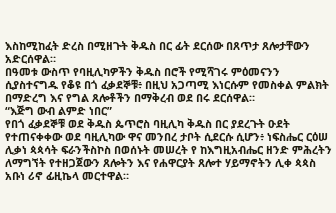እስከሚከፈት ድረስ በሚዘጉት ቅዱስ በር ፊት ደርሰው በጸጥታ ጸሎታቸውን አድርሰዋል።
በዓመቱ ውስጥ የባዚሊካዎችን ቅዱስ በሮች የሚሻገሩ ምዕመናንን ሲያስተናግዱ የቆዩ በጎ ፈቃደኞቹ፥ በዚህ አጋጣሚ እነርሱም የመስቀል ምልክት በማድረግ እና የግል ጸሎቶችን በማቅረብ ወደ በሩ ደርሰዋል።
“እጅግ ውብ ልምድ ነበር”
የበጎ ፈቃደኞቹ ወደ ቅዱስ ጴጥሮስ ባዚሊካ ቅዱስ በር ያደረጉት ዑደት የተጠናቀቀው ወደ ባዚሊካው ዋና መንበረ ታቦት ሲደርሱ ሲሆን፥ ነፍስሔር ርዕሠ ሊቃነ ጳጳሳት ፍራንችስኮስ በወሰኑት መሠረት የ ከእግዚአብሔር ዘንድ ምሕረትን ለማግኘት የተዘጋጀውን ጸሎትን እና የሐዋርያት ጸሎተ ሃይማኖትን ሊቀ ጳጳስ አቡነ ሪኖ ፊዚኬላ መርተዋል።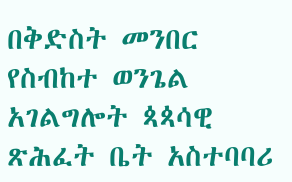በቅድስት መንበር የስብከተ ወንጌል አገልግሎት ጳጳሳዊ ጽሕፈት ቤት አስተባባሪ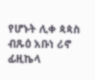የሆኑት ሊቀ ጳጳስ ብጹዕ አቡነ ሪኖ ፊዚኬላ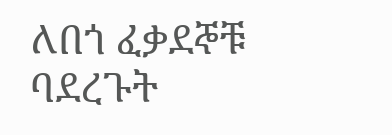ለበጎ ፈቃደኞቹ ባደረጉት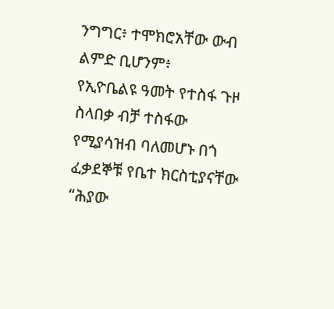ንግግር፥ ተሞክሮአቸው ውብ ልምድ ቢሆንም፥
የኢዮቤልዩ ዓመት የተስፋ ጉዞ ስላበቃ ብቻ ተስፋው የሚያሳዝብ ባለመሆኑ በጎ ፈቃደኞቹ የቤተ ክርስቲያናቸው “ሕያው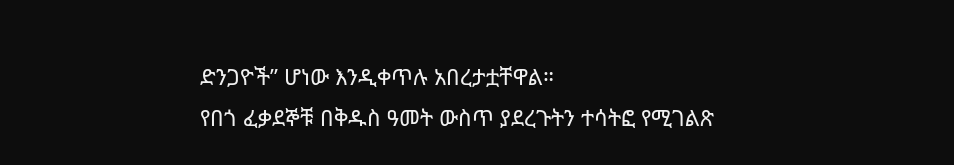ድንጋዮች” ሆነው እንዲቀጥሉ አበረታቷቸዋል።
የበጎ ፈቃደኞቹ በቅዱስ ዓመት ውስጥ ያደረጉትን ተሳትፎ የሚገልጽ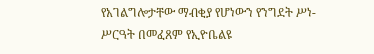የአገልግሎታቸው ማብቂያ የሆነውን የንግደት ሥነ-ሥርዓት በመፈጸም የኢዮቤልዩ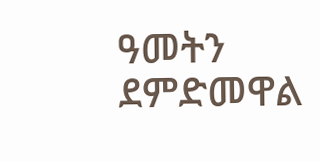ዓመትን ደምድመዋል